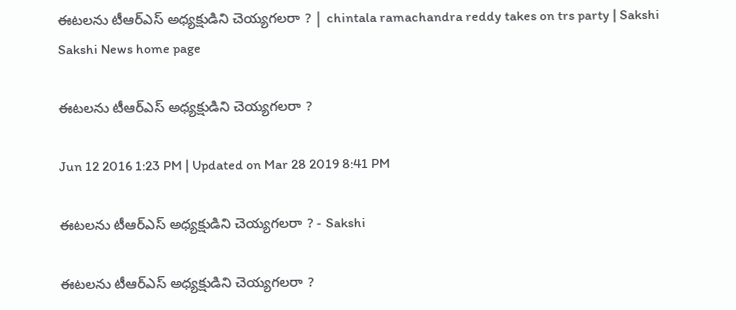ఈటలను టీఆర్ఎస్ అధ్యక్షుడిని చెయ్యగలరా ? | chintala ramachandra reddy takes on trs party | Sakshi
Sakshi News home page

ఈటలను టీఆర్ఎస్ అధ్యక్షుడిని చెయ్యగలరా ?

Jun 12 2016 1:23 PM | Updated on Mar 28 2019 8:41 PM

ఈటలను టీఆర్ఎస్ అధ్యక్షుడిని చెయ్యగలరా ? - Sakshi

ఈటలను టీఆర్ఎస్ అధ్యక్షుడిని చెయ్యగలరా ?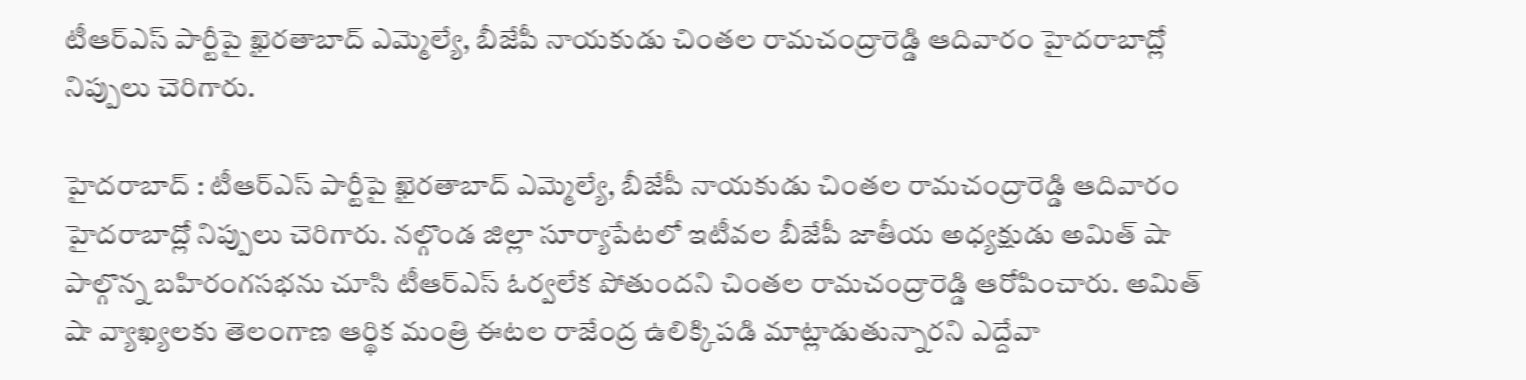టీఆర్ఎస్ పార్టీపై ఖైరతాబాద్ ఎమ్మెల్యే, బీజేపీ నాయకుడు చింతల రామచంద్రారెడ్డి ఆదివారం హైదరాబాద్లో నిప్పులు చెరిగారు.

హైదరాబాద్ : టీఆర్ఎస్ పార్టీపై ఖైరతాబాద్ ఎమ్మెల్యే, బీజేపీ నాయకుడు చింతల రామచంద్రారెడ్డి ఆదివారం హైదరాబాద్లో నిప్పులు చెరిగారు. నల్గొండ జిల్లా సూర్యాపేటలో ఇటీవల బీజేపీ జాతీయ అధ్యక్షుడు అమిత్ షా పాల్గొన్న బహిరంగసభను చూసి టీఆర్ఎస్ ఓర్వలేక పోతుందని చింతల రామచంద్రారెడ్డి ఆరోపించారు. అమిత్ షా వ్యాఖ్యలకు తెలంగాణ ఆర్థిక మంత్రి ఈటల రాజేంద్ర ఉలిక్కిపడి మాట్లాడుతున్నారని ఎద్దేవా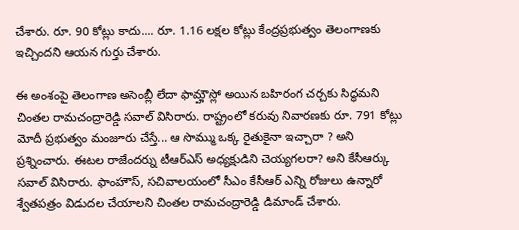చేశారు. రూ. 90 కోట్లు కాదు.... రూ. 1.16 లక్షల కోట్లు కేంద్రప్రభుత్వం తెలంగాణకు ఇచ్చిందని ఆయన గుర్తు చేశారు.

ఈ అంశంపై తెలంగాణ అసెంబ్లీ లేదా ఫామ్హౌస్లో అయిన బహిరంగ చర్చకు సిద్ధమని చింతల రామచంద్రారెడ్డి సవాల్ విసిరారు. రాష్ట్రంలో కరువు నివారణకు రూ. 791 కోట్లు మోదీ ప్రభుత్వం మంజూరు చేస్తే... ఆ సొమ్ము ఒక్క రైతుకైనా ఇచ్చారా ? అని ప్రశ్నించారు. ఈటల రాజేందర్ను టీఆర్ఎస్ అధ్యక్షుడిని చెయ్యగలరా? అని కేసీఆర్కు సవాల్ విసిరారు. ఫాంహౌస్, సచివాలయంలో సీఎం కేసీఆర్ ఎన్ని రోజులు ఉన్నారో శ్వేతపత్రం విడుదల చేయాలని చింతల రామచంద్రారెడ్డి డిమాండ్ చేశారు.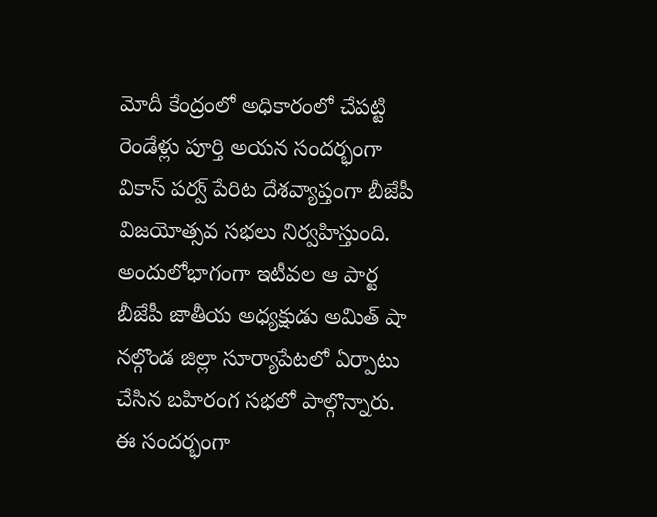మోదీ కేంద్రంలో అధికారంలో చేపట్టి రెండేళ్లు పూర్తి అయన సందర్భంగా వికాస్ పర్వ్ పేరిట దేశవ్యాప్తంగా బీజేపీ విజయోత్సవ సభలు నిర్వహిస్తుంది. అందులోభాగంగా ఇటీవల ఆ పార్ట బీజేపీ జాతీయ అధ్యక్షుడు అమిత్ షా నల్గొండ జిల్లా సూర్యాపేటలో ఏర్పాటు చేసిన బహిరంగ సభలో పాల్గొన్నారు. ఈ సందర్భంగా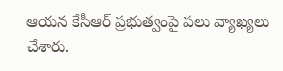ఆయన కేసీఆర్ ప్రభుత్వంపై పలు వ్యాఖ్యలు చేశారు.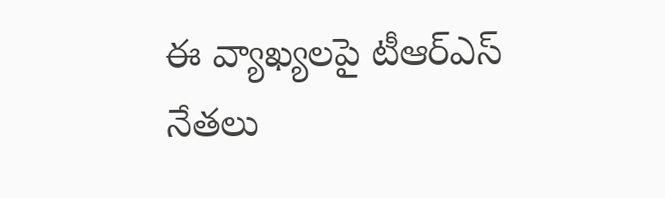ఈ వ్యాఖ్యలపై టీఆర్ఎస్ నేతలు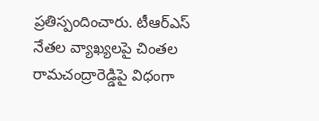ప్రతిస్పందించారు. టీఆర్ఎస్ నేతల వ్యాఖ్యలపై చింతల రామచంద్రారెడ్డిపై విధంగా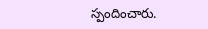స్పందించారు.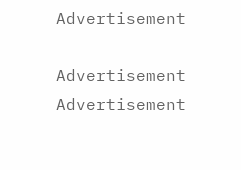Advertisement

Advertisement
Advertisement